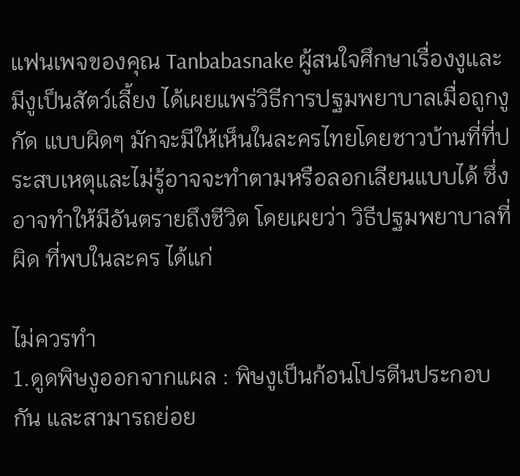แฟนเพจของคุณ Tanbabasnake ผู้สนใจศึกษาเรื่องงูและมีงูเป็นสัตว์เลี้ยง ได้เผยแพร่วิธีการปฐมพยาบาลเมื่อถูกงูกัด แบบผิดๆ มักจะมีให้เห็นในละครไทยโดยชาวบ้านที่ที่ประสบเหตุและไม่รู้อาจจะทำตามหรือลอกเลียนแบบได้ ซึ่งอาจทำให้มีอันตรายถึงชีวิต โดยเผยว่า วิธีปฐมพยาบาลที่ผิด ที่พบในละคร ได้แก่

ไม่ควรทำ
1.ดูดพิษงูออกจากแผล : พิษงูเป็นก้อนโปรตีนประกอบกัน และสามารถย่อย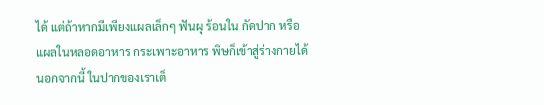ได้ แต่ถ้าหากมีเพียงแผลเล็กๆ ฟันผุ ร้อนใน กัดปาก หรือแผลในหลอดอาหาร กระเพาะอาหาร พิษก็เข้าสู่ร่างกายได้
นอกจากนี้ ในปากของเราเต็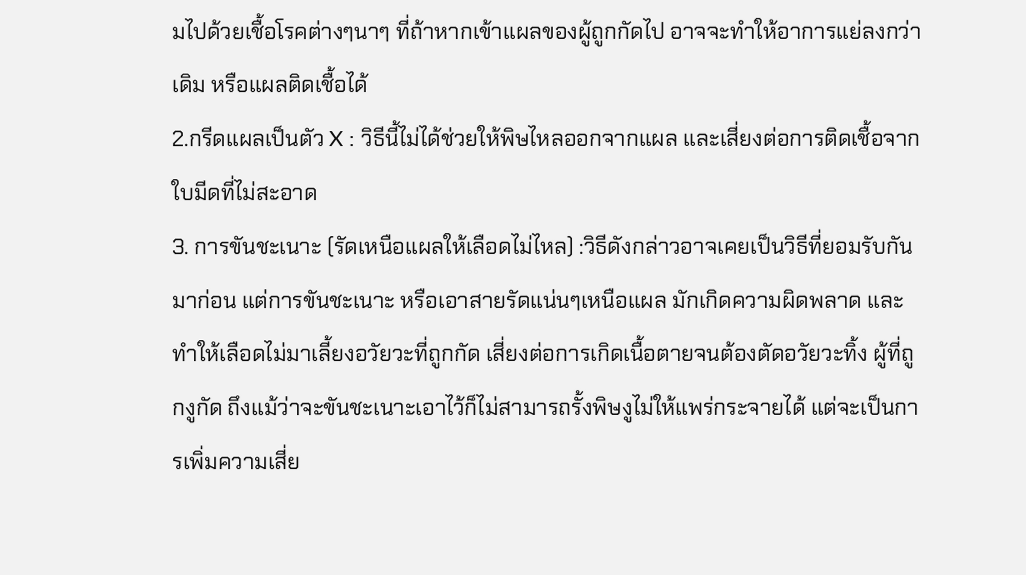มไปด้วยเชื้อโรคต่างๆนาๆ ที่ถ้าหากเข้าแผลของผู้ถูกกัดไป อาจจะทำให้อาการแย่ลงกว่าเดิม หรือแผลติดเชื้อได้
2.กรีดแผลเป็นตัว X : วิธีนี้ไม่ได้ช่วยให้พิษไหลออกจากแผล และเสี่ยงต่อการติดเชื้อจากใบมีดที่ไม่สะอาด
3. การขันชะเนาะ (รัดเหนือแผลให้เลือดไม่ไหล) :วิธีดังกล่าวอาจเคยเป็นวิธีที่ยอมรับกันมาก่อน แต่การขันชะเนาะ หรือเอาสายรัดแน่นๆเหนือแผล มักเกิดความผิดพลาด และทำให้เลือดไม่มาเลี้ยงอวัยวะที่ถูกกัด เสี่ยงต่อการเกิดเนื้อตายจนต้องตัดอวัยวะทิ้ง ผู้ที่ถูกงูกัด ถึงแม้ว่าจะขันชะเนาะเอาไว้ก็ไม่สามารถรั้งพิษงูไม่ให้แพร่กระจายได้ แต่จะเป็นการเพิ่มความเสี่ย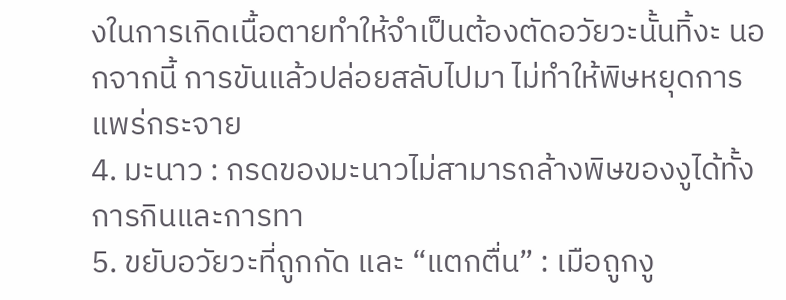งในการเกิดเนื้อตายทำให้จำเป็นต้องตัดอวัยวะนั้นทิ้งะ นอกจากนี้ การขันแล้วปล่อยสลับไปมา ไม่ทำให้พิษหยุดการแพร่กระจาย
4. มะนาว : กรดของมะนาวไม่สามารถล้างพิษของงูได้ทั้งการกินและการทา
5. ขยับอวัยวะที่ถูกกัด และ “แตกตื่น” : เมือถูกงู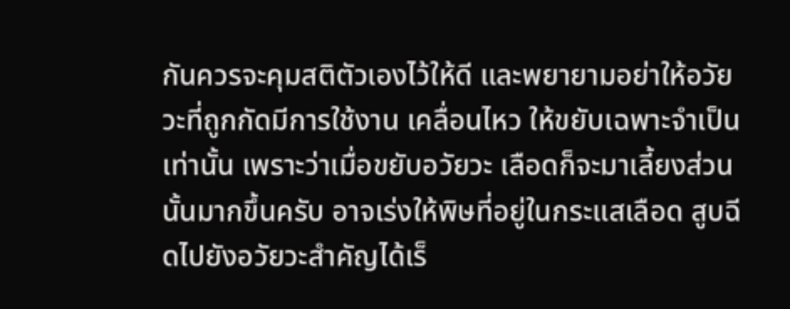กันควรจะคุมสติตัวเองไว้ให้ดี และพยายามอย่าให้อวัยวะที่ถูกกัดมีการใช้งาน เคลื่อนไหว ให้ขยับเฉพาะจำเป็นเท่านั้น เพราะว่าเมื่อขยับอวัยวะ เลือดก็จะมาเลี้ยงส่วนนั้นมากขึ้นครับ อาจเร่งให้พิษที่อยู่ในกระแสเลือด สูบฉีดไปยังอวัยวะสำคัญได้เร็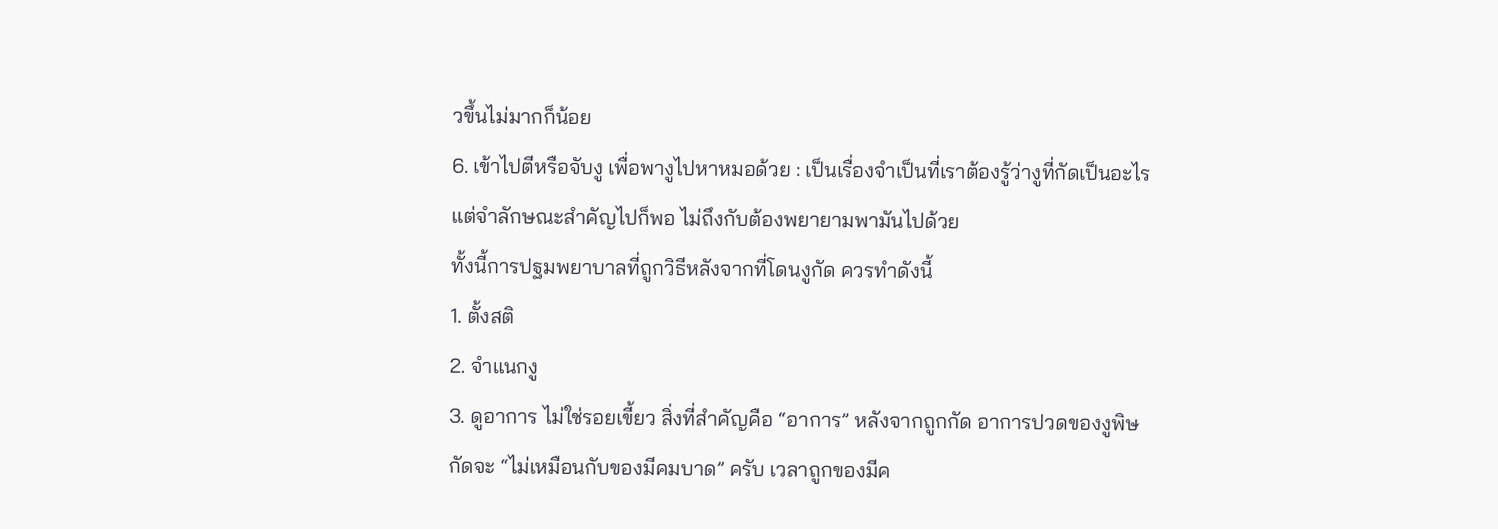วขึ้นไม่มากก็น้อย
6. เข้าไปตีหรือจับงู เพื่อพางูไปหาหมอด้วย : เป็นเรื่องจำเป็นที่เราต้องรู้ว่างูที่กัดเป็นอะไร แต่จำลักษณะสำคัญไปก็พอ ไม่ถึงกับต้องพยายามพามันไปด้วย
ทั้งนี้การปฐมพยาบาลที่ถูกวิธีหลังจากที่โดนงูกัด ควรทำดังนี้
1. ตั้งสติ
2. จำแนกงู
3. ดูอาการ ไม่ใช่รอยเขี้ยว สิ่งที่สำคัญคือ “อาการ” หลังจากถูกกัด อาการปวดของงูพิษกัดจะ “ไม่เหมือนกับของมีคมบาด” ครับ เวลาถูกของมีค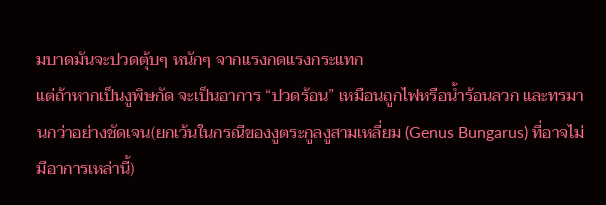มบาดมันจะปวดตุ้บๆ หนักๆ จากแรงกดแรงกระแทก
แต่ถ้าหากเป็นงูพิษกัด จะเป็นอาการ “ปวดร้อน” เหมือนถูกไฟหรือน้ำร้อนลวก และทรมานกว่าอย่างชัดเจน(ยกเว้นในกรณีของงูตระกูลงูสามเหลี่ยม (Genus Bungarus) ที่อาจไม่มีอาการเหล่านี้)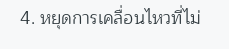4. หยุดการเคลื่อนไหวที่ไม่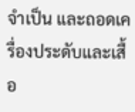จำเป็น และถอดเครื่องประดับและเสื้อ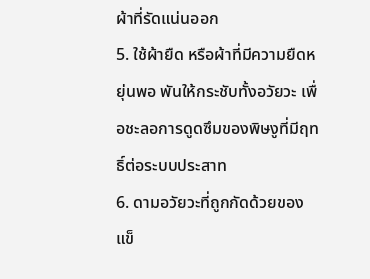ผ้าที่รัดแน่นออก
5. ใช้ผ้ายืด หรือผ้าที่มีความยืดหยุ่นพอ พันให้กระชับทั้งอวัยวะ เพื่อชะลอการดูดซึมของพิษงูที่มีฤทธิ์ต่อระบบประสาท
6. ดามอวัยวะที่ถูกกัดด้วยของแข็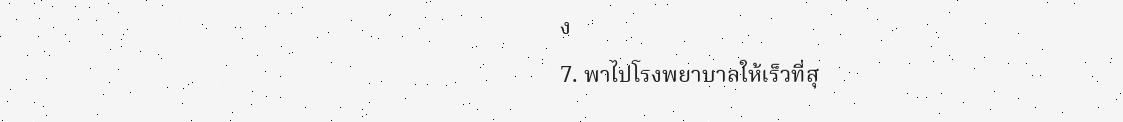ง
7. พาไปโรงพยาบาลให้เร็วที่สุ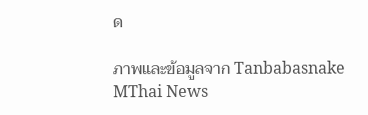ด

ภาพและข้อมูลจาก Tanbabasnake
MThai News